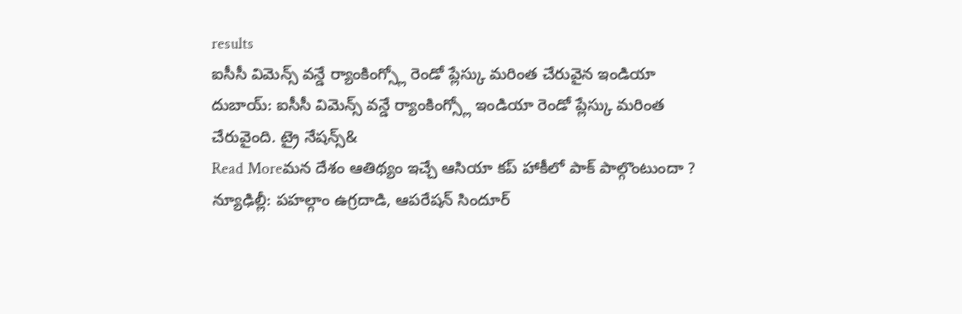results
ఐసీసీ విమెన్స్ వన్డే ర్యాంకింగ్స్లో రెండో ప్లేస్కు మరింత చేరువైన ఇండియా
దుబాయ్: ఐసీసీ విమెన్స్ వన్డే ర్యాంకింగ్స్లో ఇండియా రెండో ప్లేస్కు మరింత చేరువైంది. ట్రై నేషన్స్&
Read Moreమన దేశం ఆతిథ్యం ఇచ్చే ఆసియా కప్ హాకీలో పాక్ పాల్గొంటుందా ?
న్యూఢిల్లీ: పహల్గాం ఉగ్రదాడి, ఆపరేషన్ సిందూర్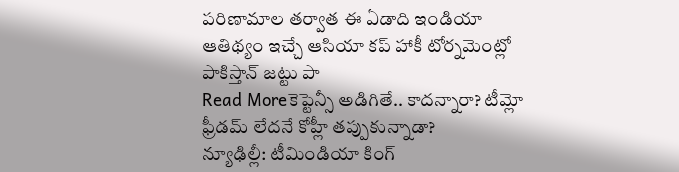పరిణామాల తర్వాత ఈ ఏడాది ఇండియా ఆతిథ్యం ఇచ్చే ఆసియా కప్ హాకీ టోర్నమెంట్లో పాకిస్తాన్ జట్టు పా
Read Moreకెప్టెన్సీ అడిగితే.. కాదన్నారా? టీమ్లో ఫ్రీడమ్ లేదనే కోహ్లీ తప్పుకున్నాడా?
న్యూఢిల్లీ: టీమిండియా కింగ్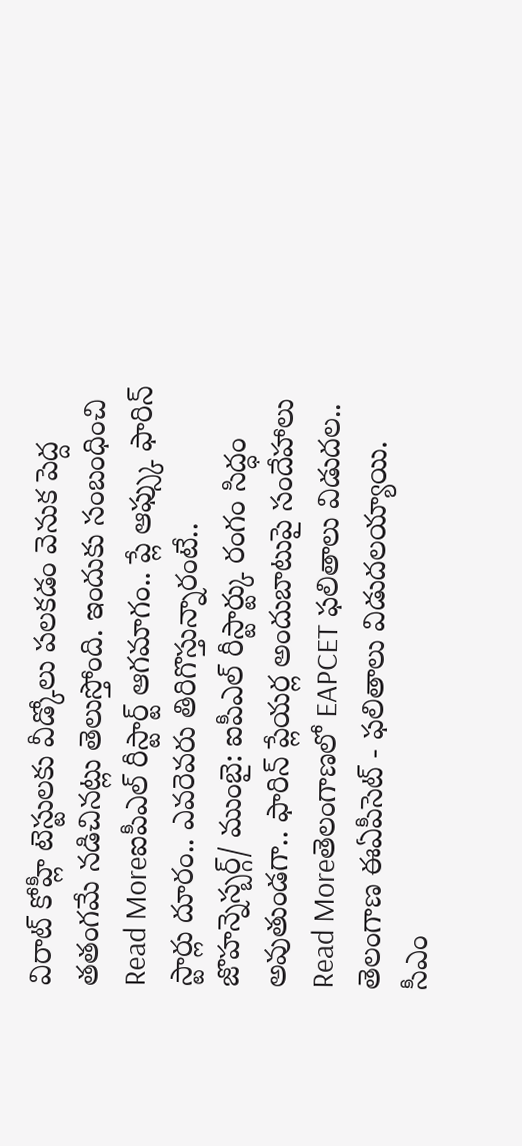విరాట్ కోహ్లీ టెస్టులకు వీడ్కోలు పలకడం వెనుక పెద్ద తతంగమే నడిచినట్లు తెలుస్తోంది. ఇందుకు సంబంధించి
Read Moreఐపీఎల్ రీస్టార్ట్ ఆగమాగం.. ప్లే ఆఫ్స్కు ఫారిన్ స్టార్లు దూరం.. ఎవరెవరు తిరిగొస్తున్నారంటే..
జొహన్నెస్బర్గ్/ ముంబై: ఐపీఎల్ రీస్టార్ట్కు రంగం సిద్ధం అవుతుండగా.. ఫారిన్ ప్లేయర్ల అందుబాటుపై సందేహాలు
Read Moreతెలంగాణలో EAPCET ఫలితాలు విడుదల..
తెలంగాణ ఈఏపీసెట్ - ఫలితాలు విడుదలయ్యాయి. సీఎం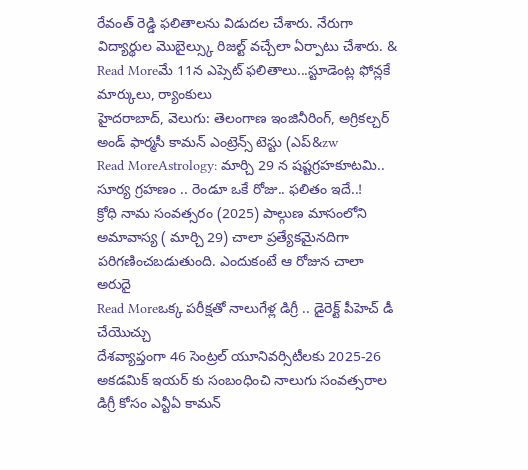రేవంత్ రెడ్డి ఫలితాలను విడుదల చేశారు. నేరుగా విద్యార్థుల మొబైల్స్కు రిజల్ట్ వచ్చేలా ఏర్పాటు చేశారు. &
Read Moreమే 11న ఎప్సెట్ ఫలితాలు...స్టూడెంట్ల ఫోన్లకే మార్కులు, ర్యాంకులు
హైదరాబాద్, వెలుగు: తెలంగాణ ఇంజినీరింగ్, అగ్రికల్చర్ అండ్ ఫార్మసీ కామన్ ఎంట్రెన్స్ టెస్టు (ఎప్&zw
Read MoreAstrology: మార్చి 29 న షష్టగ్రహకూటమి.. సూర్య గ్రహణం .. రెండూ ఒకే రోజు.. ఫలితం ఇదే..!
క్రోధి నామ సంవత్సరం (2025) పాల్గుణ మాసంలోని అమావాస్య ( మార్చి 29) చాలా ప్రత్యేకమైనదిగా పరిగణించబడుతుంది. ఎందుకంటే ఆ రోజున చాలా అరుదై
Read Moreఒక్క పరీక్షతో నాలుగేళ్ల డిగ్రీ .. డైరెక్ట్ పీహెచ్ డీ చేయొచ్చు
దేశవ్యాప్తంగా 46 సెంట్రల్ యూనివర్సిటీలకు 2025-26 అకడమిక్ ఇయర్ కు సంబంధించి నాలుగు సంవత్సరాల డిగ్రీ కోసం ఎన్టీఏ కామన్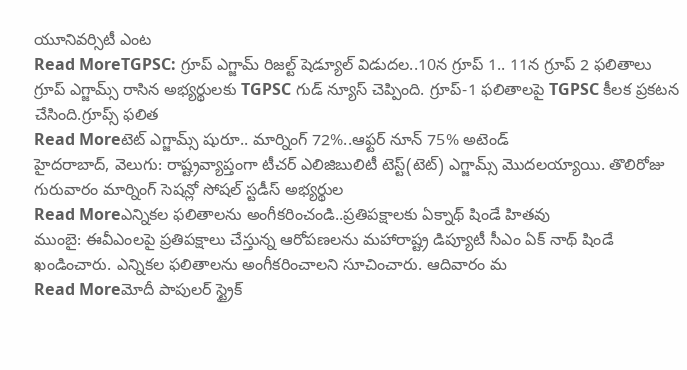యూనివర్సిటీ ఎంట
Read MoreTGPSC: గ్రూప్ ఎగ్జామ్ రిజల్ట్ షెడ్యూల్ విడుదల..10న గ్రూప్ 1.. 11న గ్రూప్ 2 ఫలితాలు
గ్రూప్ ఎగ్జామ్స్ రాసిన అభ్యర్థులకు TGPSC గుడ్ న్యూస్ చెప్పింది. గ్రూప్-1 ఫలితాలపై TGPSC కీలక ప్రకటన చేసింది.గ్రూప్స్ ఫలిత
Read Moreటెట్ ఎగ్జామ్స్ షురూ.. మార్నింగ్ 72%..ఆఫ్టర్ నూన్ 75% అటెండ్
హైదరాబాద్, వెలుగు: రాష్ట్రవ్యాప్తంగా టీచర్ ఎలిజిబులిటీ టెస్ట్(టెట్) ఎగ్జామ్స్ మొదలయ్యాయి. తొలిరోజు గురువారం మార్నింగ్ సెషన్లో సోషల్ స్టడీస్ అభ్యర్థుల
Read Moreఎన్నికల ఫలితాలను అంగీకరించండి..ప్రతిపక్షాలకు ఏక్నాథ్ షిండే హితవు
ముంబై: ఈవీఎంలపై ప్రతిపక్షాలు చేస్తున్న ఆరోపణలను మహారాష్ట్ర డిప్యూటీ సీఎం ఏక్ నాథ్ షిండే ఖండించారు. ఎన్నికల ఫలితాలను అంగీకరించాలని సూచించారు. ఆదివారం మ
Read Moreమోదీ పాపులర్ స్ట్రైక్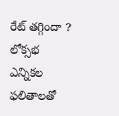రేట్ తగ్గిందా ?
లోక్సభ ఎన్నికల ఫలితాలతో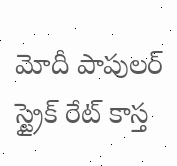మోదీ పాపులర్ స్ట్రైక్ రేట్ కాస్త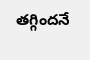తగ్గిందనే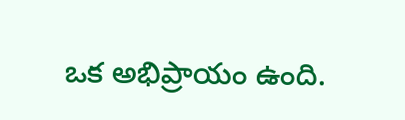ఒక అభిప్రాయం ఉంది.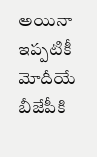అయినా ఇప్పటికీ మోదీయే బీజేపీకి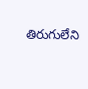తిరుగులేని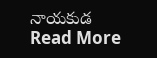నాయకుడ
Read More